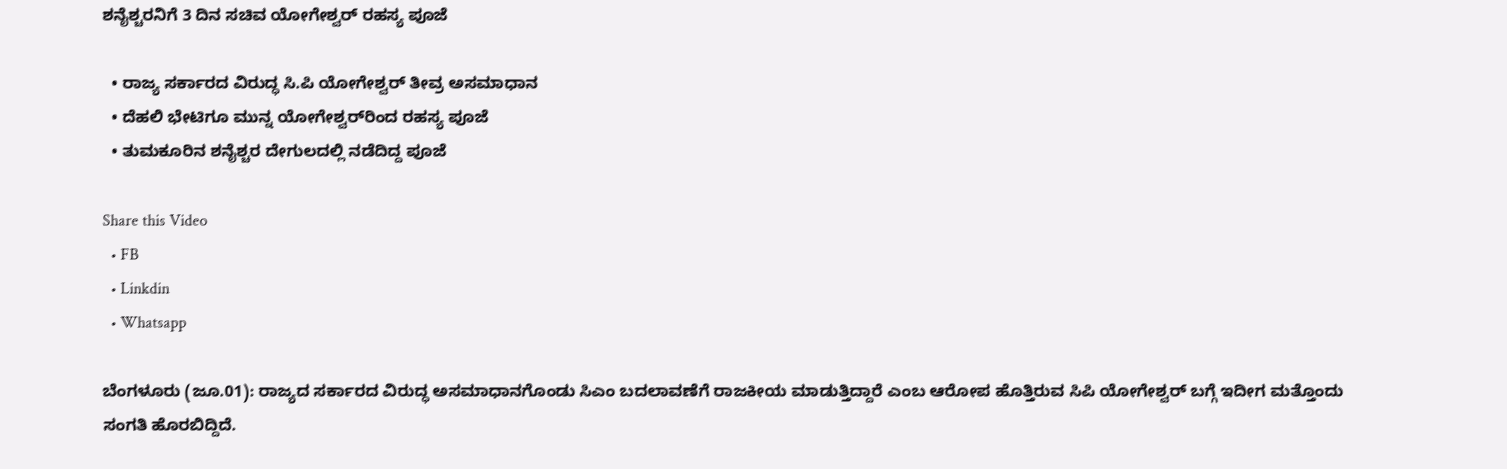ಶನೈಶ್ಚರನಿಗೆ 3 ದಿನ ಸಚಿವ ಯೋಗೇಶ್ವರ್ ರಹಸ್ಯ ಪೂಜೆ

  • ರಾಜ್ಯ ಸರ್ಕಾರದ ವಿರುದ್ಧ ಸಿ.ಪಿ ಯೋಗೇಶ್ವರ್ ತೀವ್ರ ಅಸಮಾಧಾನ
  • ದೆಹಲಿ ಭೇಟಿಗೂ ಮುನ್ನ ಯೋಗೇಶ್ವರ್‌ರಿಂದ ರಹಸ್ಯ ಪೂಜೆ
  • ತುಮಕೂರಿನ ಶನೈಶ್ಚರ ದೇಗುಲದಲ್ಲಿ ನಡೆದಿದ್ದ ಪೂಜೆ

Share this Video
  • FB
  • Linkdin
  • Whatsapp

ಬೆಂಗಳೂರು (ಜೂ.01): ರಾಜ್ಯದ ಸರ್ಕಾರದ ವಿರುದ್ಧ ಅಸಮಾಧಾನಗೊಂಡು ಸಿಎಂ ಬದಲಾವಣೆಗೆ ರಾಜಕೀಯ ಮಾಡುತ್ತಿದ್ದಾರೆ ಎಂಬ ಆರೋಪ ಹೊತ್ತಿರುವ ಸಿಪಿ ಯೋಗೇಶ್ವರ್ ಬಗ್ಗೆ ಇದೀಗ ಮತ್ತೊಂದು ಸಂಗತಿ ಹೊರಬಿದ್ದಿದೆ.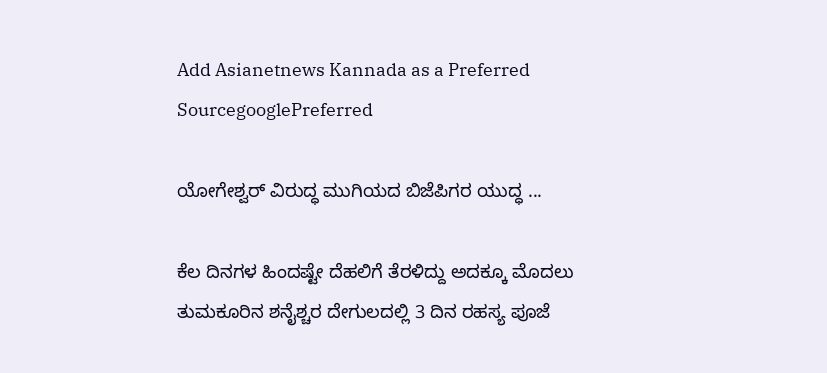Add Asianetnews Kannada as a Preferred SourcegooglePreferred

ಯೋಗೇಶ್ವರ್‌ ವಿರುದ್ಧ ಮುಗಿಯದ ಬಿಜೆಪಿಗರ ಯುದ್ಧ ...

ಕೆಲ ದಿನಗಳ ಹಿಂದಷ್ಟೇ ದೆಹಲಿಗೆ ತೆರಳಿದ್ದು ಅದಕ್ಕೂ ಮೊದಲು ತುಮಕೂರಿನ ಶನೈಶ್ಚರ ದೇಗುಲದಲ್ಲಿ 3 ದಿನ ರಹಸ್ಯ ಪೂಜೆ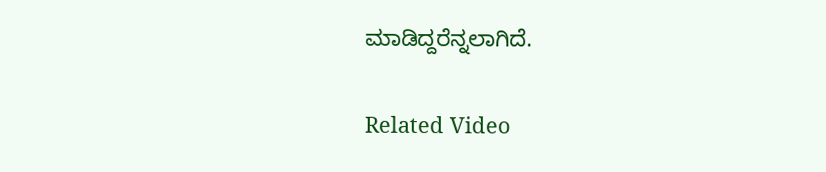ಮಾಡಿದ್ದರೆನ್ನಲಾಗಿದೆ.

Related Video